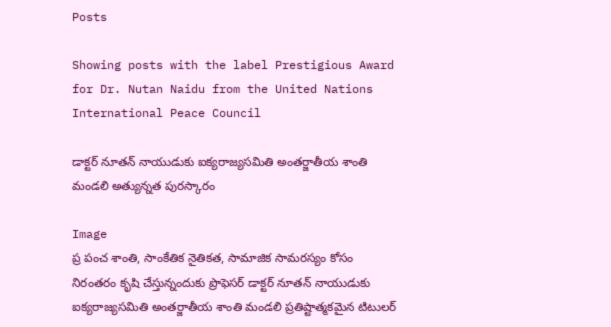Posts

Showing posts with the label Prestigious Award for Dr. Nutan Naidu from the United Nations International Peace Council

డాక్టర్ నూతన్ నాయుడుకు ఐక్యరాజ్యసమితి అంతర్జాతీయ శాంతి మండలి అత్యున్నత పురస్కారం

Image
ప్ర పంచ శాంతి, సాంకేతిక నైతికత, సామాజిక సామరస్యం కోసం నిరంతరం కృషి చేస్తున్నందుకు ప్రొఫెసర్ డాక్టర్ నూతన్ నాయుడుకు ఐక్యరాజ్యసమితి అంతర్జాతీయ శాంతి మండలి ప్రతిష్టాత్మకమైన టిటులర్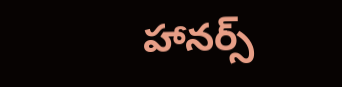హానర్స్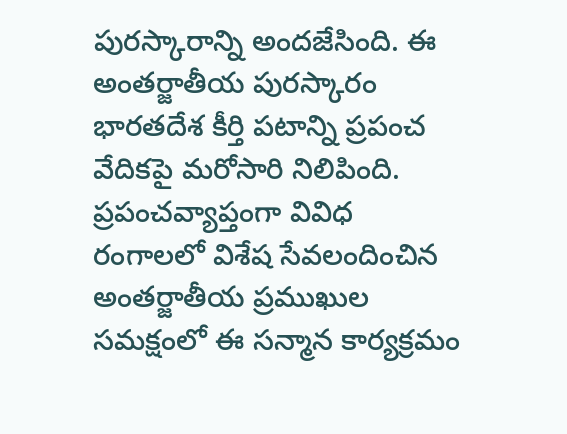పురస్కారాన్ని అందజేసింది. ఈ అంతర్జాతీయ పురస్కారం భారతదేశ కీర్తి పటాన్ని ప్రపంచ వేదికపై మరోసారి నిలిపింది. ప్రపంచవ్యాప్తంగా వివిధ రంగాలలో విశేష సేవలందించిన అంతర్జాతీయ ప్రముఖుల సమక్షంలో ఈ సన్మాన కార్యక్రమం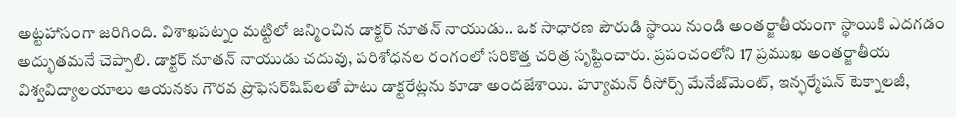అట్టహాసంగా జరిగింది. విశాఖపట్నం మట్టిలో జన్మించిన డాక్టర్ నూతన్ నాయుడు.. ఒక సాధారణ పౌరుడి స్థాయి నుండి అంతర్జాతీయంగా స్థాయికి ఎదగడం అద్భుతమనే చెప్పాలి. డాక్టర్ నూతన్ నాయుడు చదువు, పరిశోధనల రంగంలో సరికొత్త చరిత్ర సృష్టించారు. ప్రపంచంలోని 17 ప్రముఖ అంతర్జాతీయ విశ్వవిద్యాలయాలు ఆయనకు గౌరవ ప్రొఫెసర్‌షిప్‌లతో పాటు డాక్టరేట్లను కూడా అందజేశాయి. హ్యూమన్ రీసోర్స్ మేనేజ్‌మెంట్, ఇన్ఫర్మేషన్ టెక్నాలజీ,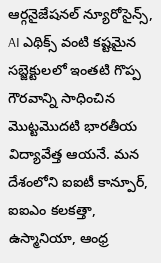ఆర్గనైజేషనల్ న్యూరోసైన్స్, AI ఎథిక్స్ వంటి కష్టమైన సబ్జెక్టులలో ఇంతటి గొప్ప గౌరవాన్ని సాధించిన మొట్టమొదటి భారతీయ విద్యావేత్త ఆయనే. మన దేశంలోని ఐఐటీ కాన్పూర్, ఐఐఎం కలకత్తా, ఉస్మానియా, ఆంధ్ర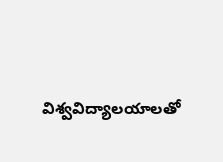విశ్వవిద్యాలయాలతో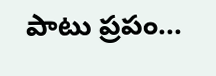పాటు ప్రపం...